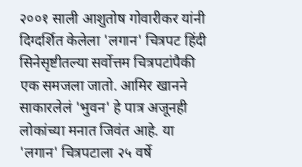२००१ साली आशुतोष गोवारीकर यांनी दिग्दर्शित केलेला 'लगान' चित्रपट हिंदी सिनेसृष्टीतल्या सर्वोत्तम चित्रपटांपैकी एक समजला जातो. आमिर खानने साकारलेलं 'भुवन' हे पात्र अजूनही लोकांच्या मनात जिवंत आहे. या 'लगान' चित्रपटाला २५ वर्षे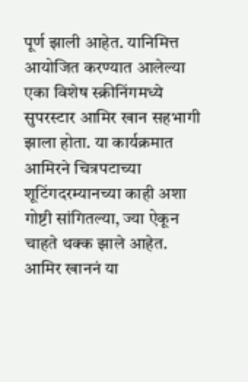पूर्ण झाली आहेत. यानिमित्त आयोजित करण्यात आलेल्या एका विशेष स्क्रीनिंगमध्ये सुपरस्टार आमिर खान सहभागी झाला होता. या कार्यक्रमात आमिरने चित्रपटाच्या शूटिंगदरम्यानच्या काही अशा गोष्टी सांगितल्या, ज्या ऐकून चाहते थक्क झाले आहेत.
आमिर खाननं या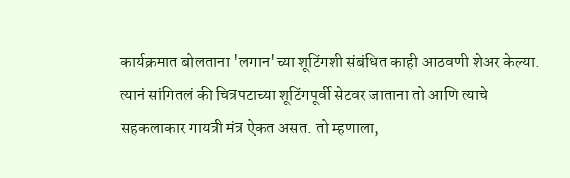कार्यक्रमात बोलताना 'लगान'च्या शूटिंगशी संबंधित काही आठवणी शेअर केल्या. त्यानं सांगितलं की चित्रपटाच्या शूटिंगपूर्वी सेटवर जाताना तो आणि त्याचे सहकलाकार गायत्री मंत्र ऐकत असत. तो म्हणाला,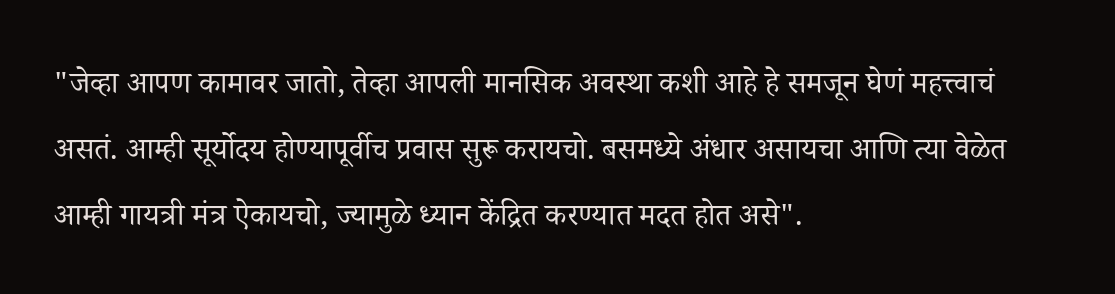"जेव्हा आपण कामावर जातो, तेव्हा आपली मानसिक अवस्था कशी आहे हे समजून घेणं महत्त्वाचं असतं. आम्ही सूर्योदय होण्यापूर्वीच प्रवास सुरू करायचो. बसमध्ये अंधार असायचा आणि त्या वेळेत आम्ही गायत्री मंत्र ऐकायचो, ज्यामुळे ध्यान केंद्रित करण्यात मदत होत असे".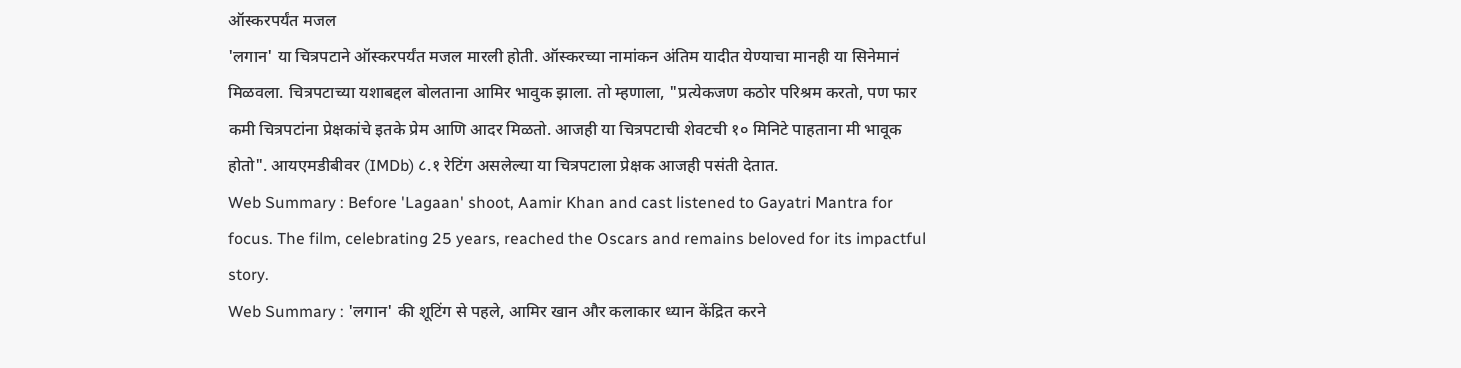ऑस्करपर्यंत मजल
'लगान' या चित्रपटाने ऑस्करपर्यंत मजल मारली होती. ऑस्करच्या नामांकन अंतिम यादीत येण्याचा मानही या सिनेमानं मिळवला. चित्रपटाच्या यशाबद्दल बोलताना आमिर भावुक झाला. तो म्हणाला, "प्रत्येकजण कठोर परिश्रम करतो, पण फार कमी चित्रपटांना प्रेक्षकांचे इतके प्रेम आणि आदर मिळतो. आजही या चित्रपटाची शेवटची १० मिनिटे पाहताना मी भावूक होतो". आयएमडीबीवर (IMDb) ८.१ रेटिंग असलेल्या या चित्रपटाला प्रेक्षक आजही पसंती देतात.
Web Summary : Before 'Lagaan' shoot, Aamir Khan and cast listened to Gayatri Mantra for focus. The film, celebrating 25 years, reached the Oscars and remains beloved for its impactful story.
Web Summary : 'लगान' की शूटिंग से पहले, आमिर खान और कलाकार ध्यान केंद्रित करने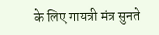के लिए गायत्री मंत्र सुनते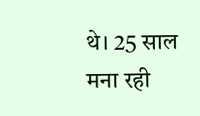थे। 25 साल मना रही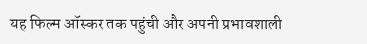यह फिल्म ऑस्कर तक पहुंची और अपनी प्रभावशाली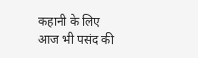कहानी के लिए आज भी पसंद की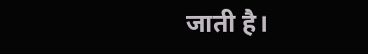जाती है।